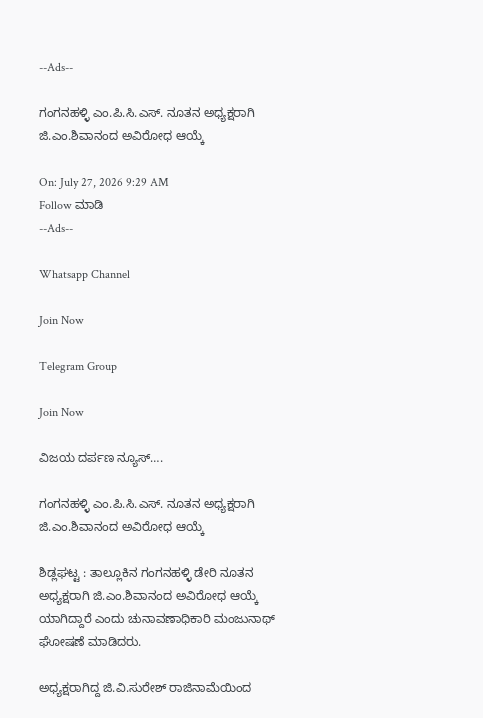--Ads--

ಗಂಗನಹಳ್ಳಿ ಎಂ.ಪಿ.ಸಿ.ಎಸ್. ನೂತನ ಅಧ್ಯಕ್ಷರಾಗಿ ಜಿ.ಎಂ.ಶಿವಾನಂದ ಅವಿರೋಧ ಆಯ್ಕೆ

On: July 27, 2026 9:29 AM
Follow ಮಾಡಿ
--Ads--

Whatsapp Channel

Join Now

Telegram Group

Join Now

ವಿಜಯ ದರ್ಪಣ ನ್ಯೂಸ್….

ಗಂಗನಹಳ್ಳಿ ಎಂ.ಪಿ.ಸಿ.ಎಸ್. ನೂತನ ಅಧ್ಯಕ್ಷರಾಗಿ ಜಿ.ಎಂ.ಶಿವಾನಂದ ಅವಿರೋಧ ಆಯ್ಕೆ

ಶಿಡ್ಲಘಟ್ಟ : ತಾಲ್ಲೂಕಿನ ಗಂಗನಹಳ್ಳಿ ಡೇರಿ ನೂತನ ಅಧ್ಯಕ್ಷರಾಗಿ ಜಿ.ಎಂ.ಶಿವಾನಂದ ಅವಿರೋಧ ಆಯ್ಕೆ
ಯಾಗಿದ್ದಾರೆ ಎಂದು ಚುನಾವಣಾಧಿಕಾರಿ ಮಂಜುನಾಥ್ ಘೋಷಣೆ ಮಾಡಿದರು.

ಅಧ್ಯಕ್ಷರಾಗಿದ್ದ ಜಿ.ವಿ.ಸುರೇಶ್ ರಾಜಿನಾಮೆಯಿಂದ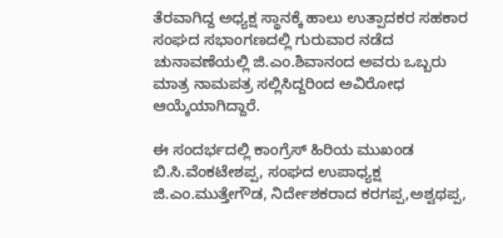ತೆರವಾಗಿದ್ದ ಅಧ್ಯಕ್ಷ ಸ್ಥಾನಕ್ಕೆ ಹಾಲು ಉತ್ಪಾದಕರ ಸಹಕಾರ ಸಂಘದ ಸಭಾಂಗಣದಲ್ಲಿ ಗುರುವಾರ ನಡೆದ ಚುನಾವಣೆಯಲ್ಲಿ ಜಿ.ಎಂ.ಶಿವಾನಂದ ಅವರು ಒಬ್ಬರು ಮಾತ್ರ ನಾಮಪತ್ರ ಸಲ್ಲಿಸಿದ್ದರಿಂದ ಅವಿರೋಧ ಆಯ್ಕೆಯಾಗಿದ್ದಾರೆ.

ಈ ಸಂದರ್ಭದಲ್ಲಿ ಕಾಂಗ್ರೆಸ್ ಹಿರಿಯ ಮುಖಂಡ ಬಿ.ಸಿ.ವೆಂಕಟೇಶಪ್ಪ, ಸಂಘದ ಉಪಾಧ್ಯಕ್ಷ ಜಿ.ಎಂ.ಮುತ್ತೇಗೌಡ, ನಿರ್ದೇಶಕರಾದ ಕರಗಪ್ಪ,ಅಶ್ವಥಪ್ಪ,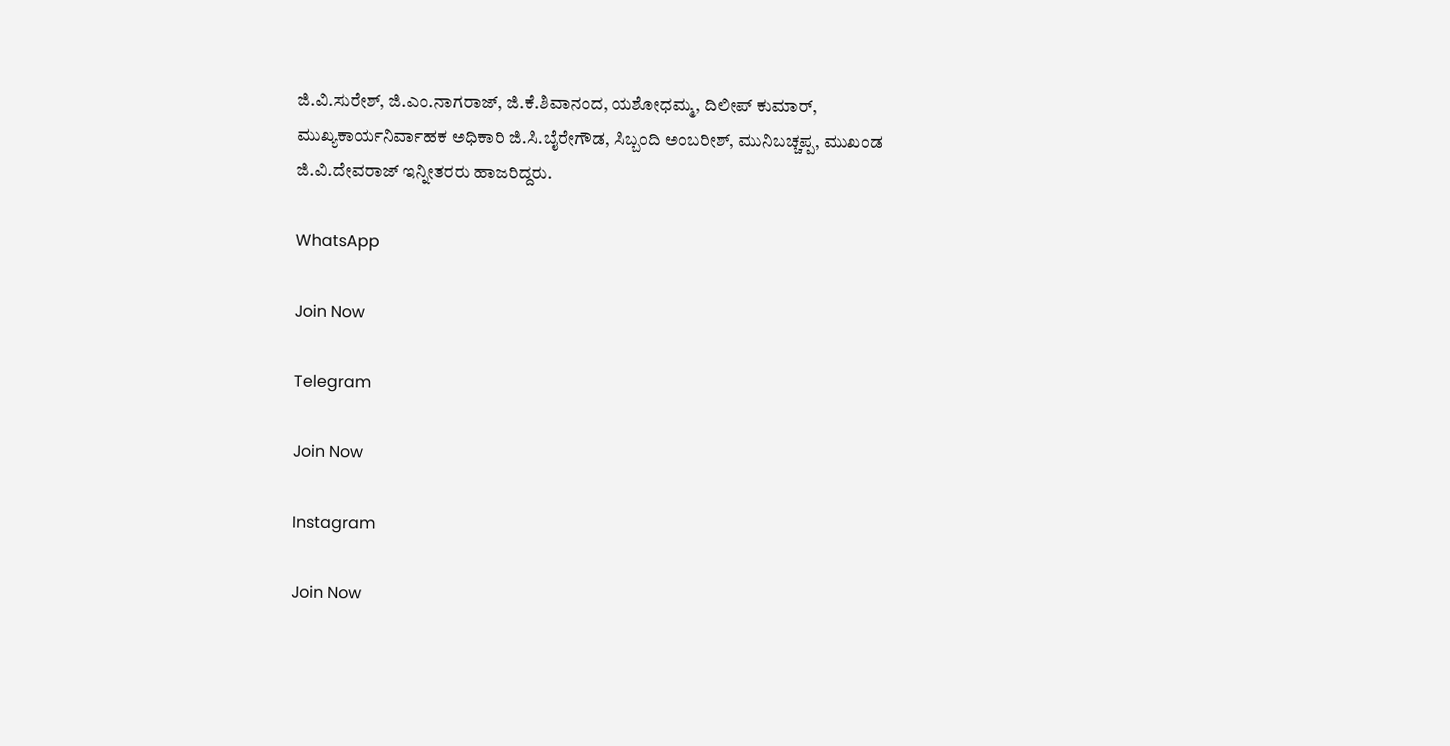ಜಿ.ವಿ.ಸುರೇಶ್, ಜಿ.ಎಂ.ನಾಗರಾಜ್, ಜಿ.ಕೆ.ಶಿವಾನಂದ, ಯಶೋಧಮ್ಮ, ದಿಲೀಪ್ ಕುಮಾರ್, ಮುಖ್ಯಕಾರ್ಯನಿರ್ವಾಹಕ ಅಧಿಕಾರಿ ಜಿ.ಸಿ.ಬೈರೇಗೌಡ, ಸಿಬ್ಬಂದಿ ಅಂಬರೀಶ್, ಮುನಿಬಚ್ಚಪ್ಪ, ಮುಖಂಡ ಜಿ.ವಿ.ದೇವರಾಜ್ ಇನ್ನೀತರರು ಹಾಜರಿದ್ದರು.

WhatsApp

Join Now

Telegram

Join Now

Instagram

Join Now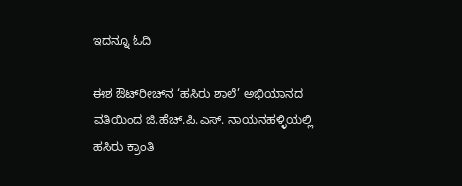ಇದನ್ನೂ ಓದಿ

ಈಶ ಔಟ್‌ರೀಚ್‌ನ ‘ಹಸಿರು ಶಾಲೆ’ ಅಭಿಯಾನದ ವತಿಯಿಂದ ಜಿ.ಹೆಚ್.ಪಿ.ಎಸ್. ನಾಯನಹಳ್ಳಿಯಲ್ಲಿ ಹಸಿರು ಕ್ರಾಂತಿ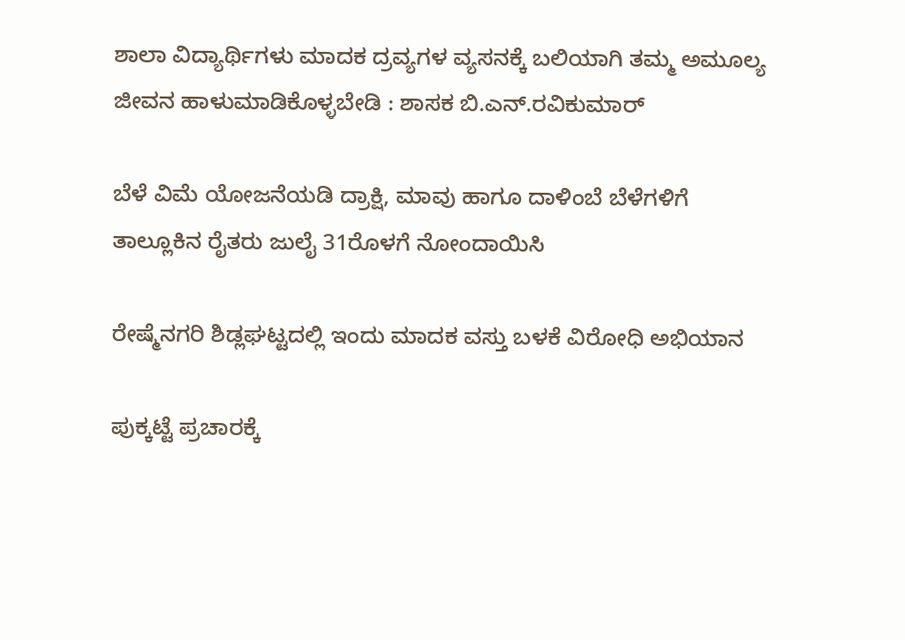ಶಾಲಾ ವಿದ್ಯಾರ್ಥಿಗಳು ಮಾದಕ ದ್ರವ್ಯಗಳ ವ್ಯಸನಕ್ಕೆ ಬಲಿಯಾಗಿ ತಮ್ಮ ಅಮೂಲ್ಯ ಜೀವನ ಹಾಳುಮಾಡಿಕೊಳ್ಳಬೇಡಿ : ಶಾಸಕ ಬಿ.ಎನ್‌.ರವಿಕುಮಾ‌ರ್

ಬೆಳೆ ವಿಮೆ ಯೋಜನೆಯಡಿ ದ್ರಾಕ್ಷಿ, ಮಾವು ಹಾಗೂ ದಾಳಿಂಬೆ ಬೆಳೆಗಳಿಗೆ ತಾಲ್ಲೂಕಿನ ರೈತರು ಜುಲೈ 31ರೊಳಗೆ ನೋಂದಾಯಿಸಿ

ರೇಷ್ಮೆನಗರಿ ಶಿಡ್ಲಘಟ್ಟದಲ್ಲಿ ಇಂದು ಮಾದಕ ವಸ್ತು ಬಳಕೆ ವಿರೋಧಿ ಅಭಿಯಾನ

ಪುಕ್ಕಟ್ಟೆ ಪ್ರಚಾರಕ್ಕೆ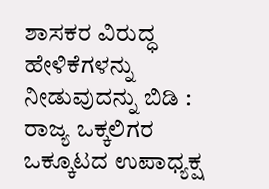ಶಾಸಕರ ವಿರುದ್ಧ ಹೇಳಿಕೆಗಳನ್ನು ನೀಡುವುದನ್ನು ಬಿಡಿ : ರಾಜ್ಯ ಒಕ್ಕಲಿಗರ ಒಕ್ಕೂಟದ ಉಪಾಧ್ಯಕ್ಷ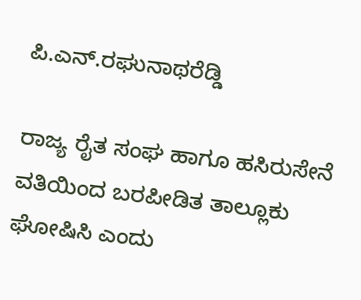ಪಿ.ಎನ್.ರಘುನಾಥರೆಡ್ಡಿ

ರಾಜ್ಯ ರೈತ ಸಂಘ ಹಾಗೂ ಹಸಿರುಸೇನೆ ವತಿಯಿಂದ ಬರಪೀಡಿತ ತಾಲ್ಲೂಕು ಘೋಷಿಸಿ ಎಂದು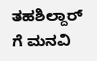ತಹಶಿಲ್ದಾರ್ ಗೆ ಮನವಿ